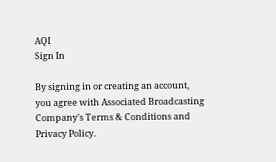AQI
Sign In

By signing in or creating an account, you agree with Associated Broadcasting Company's Terms & Conditions and Privacy Policy.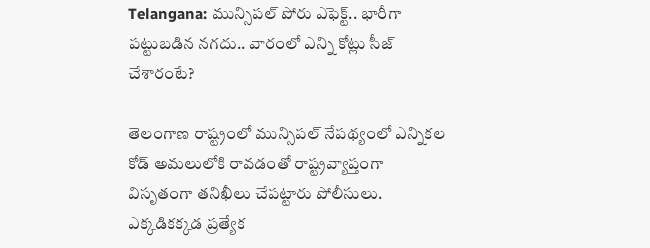Telangana: మున్సిపల్‌ పోరు ఎఫెక్ట్.. భారీగా పట్టుబడిన నగదు.. వారంలో ఎన్ని కోట్లు సీజ్ చేశారంటే?

తెలంగాణ రాష్ట్రంలో మున్సిపల్ నేపథ్యంలో ఎన్నికల కోడ్ అమలులోకి రావడంతో రాష్ట్రవ్యాప్తంగా విసృతంగా తనిఖీలు చేపట్టారు పోలీసులు. ఎక్కడికక్కడ ప్రత్యేక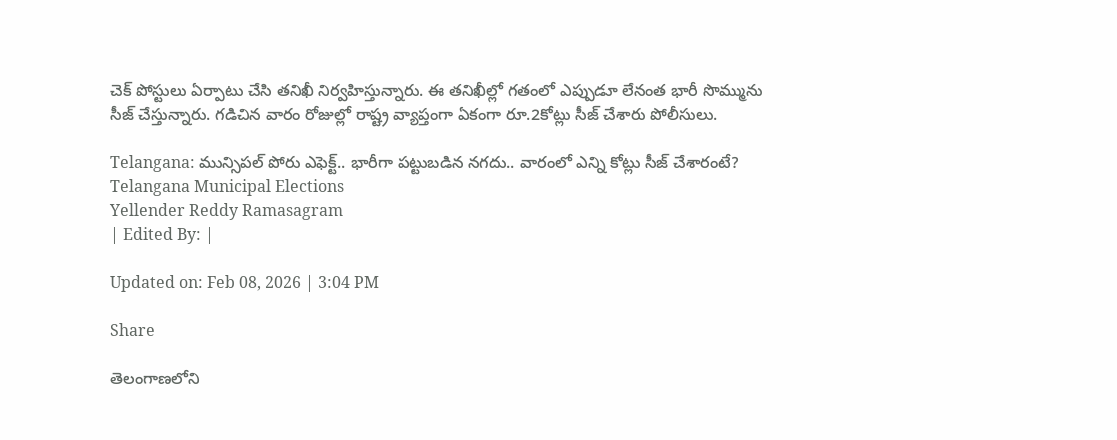చెక్ పోస్టులు ఏర్పాటు చేసి తనిఖీ నిర్వహిస్తున్నారు. ఈ తనిఖీల్లో గతంలో ఎప్పుడూ లేనంత భారీ సొమ్మును సీజ్ చేస్తున్నారు. గడిచిన వారం రోజుల్లో రాష్ట్ర వ్యాప్తంగా ఏకంగా రూ.2కోట్లు సీజ్ చేశారు పోలీసులు.

Telangana: మున్సిపల్‌ పోరు ఎఫెక్ట్.. భారీగా పట్టుబడిన నగదు.. వారంలో ఎన్ని కోట్లు సీజ్ చేశారంటే?
Telangana Municipal Elections
Yellender Reddy Ramasagram
| Edited By: |

Updated on: Feb 08, 2026 | 3:04 PM

Share

తెలంగాణలోని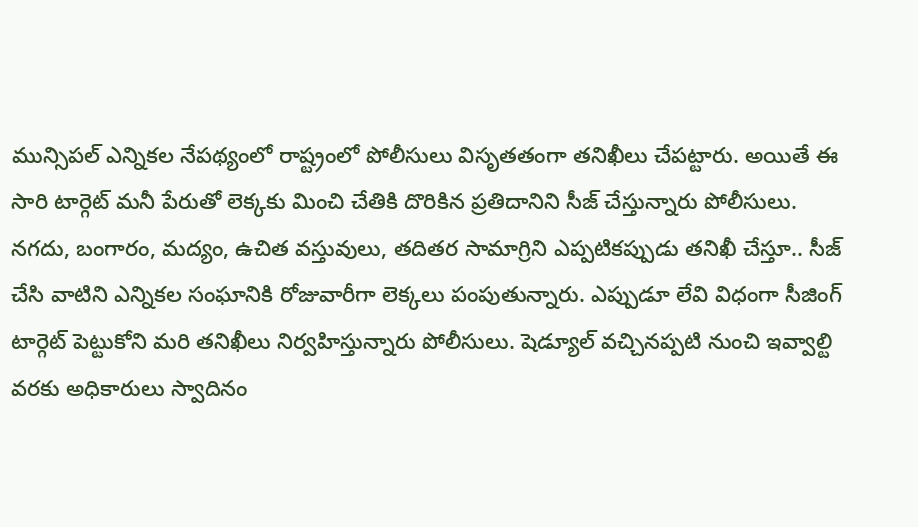మున్సిపల్ ఎన్నికల నేపథ్యంలో రాష్ట్రంలో పోలీసులు విసృతతంగా తనిఖీలు చేపట్టారు. అయితే ఈ సారి టార్గెట్ మనీ పేరుతో లెక్కకు మించి చేతికి దొరికిన ప్రతిదానిని సీజ్ చేస్తున్నారు పోలీసులు. నగదు, బంగారం, మద్యం, ఉచిత వస్తువులు, తదితర సామాగ్రిని ఎప్పటికప్పుడు తనిఖీ చేస్తూ.. సీజ్ చేసి వాటిని ఎన్నికల సంఘానికి రోజువారీగా లెక్కలు పంపుతున్నారు. ఎప్పుడూ లేవి విధంగా సీజింగ్ టార్గెట్ పెట్టుకోని మరి తనిఖీలు నిర్వహిస్తున్నారు పోలీసులు. షెడ్యూల్ వచ్చినప్పటి నుంచి ఇవ్వాల్టి వరకు అధికారులు స్వాదినం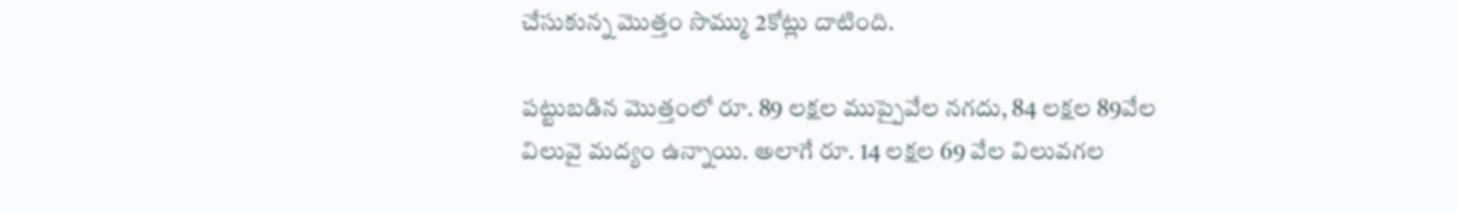చేసుకున్న మొత్తం సొమ్ము 2కోట్లు దాటింది.

పట్టుబడిన మొత్తంలో రూ. 89 లక్షల ముప్పైవేల నగదు, 84 లక్షల 89వేల విలువై మద్యం ఉన్నాయి. అలాగే రూ. 14 లక్షల 69 వేల విలువగల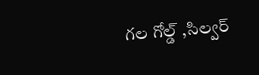గల గోల్డ్ ,సిల్వర్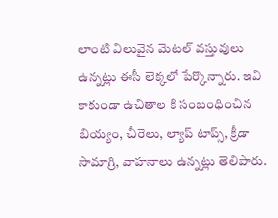లాంటి విలువైన మెటల్ వస్తువులు ఉన్నట్లు ఈసీ లెక్కలో పేర్కొన్నారు. ఇవి కాకుండా ఉచితాల కి సంబంధించిన బియ్యం, చీరెలు, ల్యాప్ టాప్స్, క్రీడా సామాగ్రి, వాహనాలు ఉన్నట్లు తెలిపారు.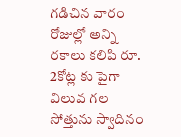గడిచిన వారం రోజుల్లో అన్ని రకాలు కలిపి రూ. 2కోట్ల కు పైగా విలువ గల సోత్తును స్వాదినం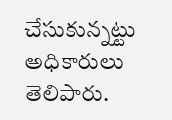చేసుకున్నట్టు అధికారులు తెలిపారు.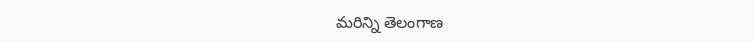మరిన్ని తెలంగాణ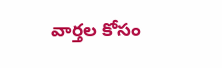వార్తల కోసం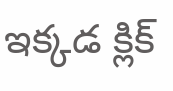ఇక్కడ క్లిక్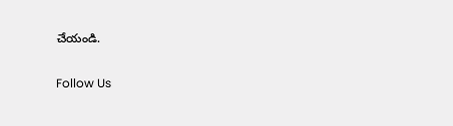చేయండి.

Follow Us